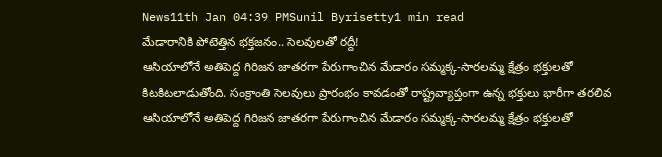News11th Jan 04:39 PMSunil Byrisetty1 min read
మేడారానికి పోటెత్తిన భక్తజనం.. సెలవులతో రద్దీ!
ఆసియాలోనే అతిపెద్ద గిరిజన జాతరగా పేరుగాంచిన మేడారం సమ్మక్క-సారలమ్మ క్షేత్రం భక్తులతో కిటకిటలాడుతోంది. సంక్రాంతి సెలవులు ప్రారంభం కావడంతో రాష్ట్రవ్యాప్తంగా ఉన్న భక్తులు భారీగా తరలివ
ఆసియాలోనే అతిపెద్ద గిరిజన జాతరగా పేరుగాంచిన మేడారం సమ్మక్క-సారలమ్మ క్షేత్రం భక్తులతో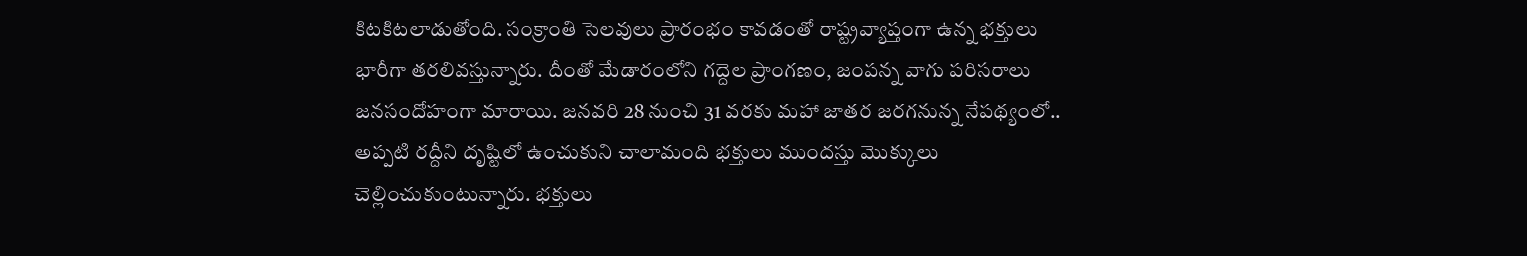కిటకిటలాడుతోంది. సంక్రాంతి సెలవులు ప్రారంభం కావడంతో రాష్ట్రవ్యాప్తంగా ఉన్న భక్తులు భారీగా తరలివస్తున్నారు. దీంతో మేడారంలోని గద్దెల ప్రాంగణం, జంపన్న వాగు పరిసరాలు జనసందోహంగా మారాయి. జనవరి 28 నుంచి 31 వరకు మహా జాతర జరగనున్న నేపథ్యంలో.. అప్పటి రద్దీని దృష్టిలో ఉంచుకుని చాలామంది భక్తులు ముందస్తు మొక్కులు చెల్లించుకుంటున్నారు. భక్తులు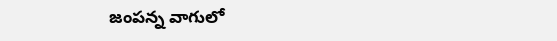జంపన్న వాగులో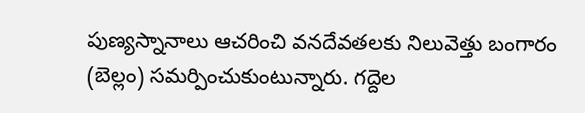పుణ్యస్నానాలు ఆచరించి వనదేవతలకు నిలువెత్తు బంగారం (బెల్లం) సమర్పించుకుంటున్నారు. గద్దెల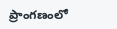ప్రాంగణంలో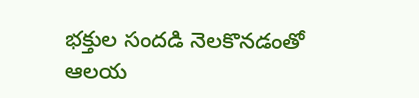భక్తుల సందడి నెలకొనడంతో ఆలయ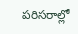పరిసరాల్లో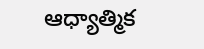ఆధ్యాత్మిక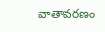వాతావరణం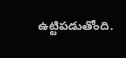ఉట్టిపడుతోంది.